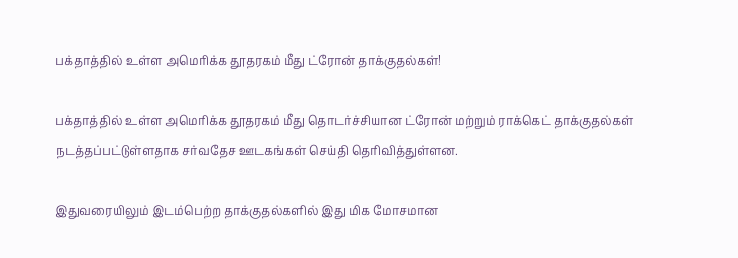பக்தாத்தில் உள்ள அமெரிக்க தூதரகம் மீது ட்ரோன் தாக்குதல்கள்!

பக்தாத்தில் உள்ள அமெரிக்க தூதரகம் மீது தொடர்ச்சியான ட்ரோன் மற்றும் ராக்கெட் தாக்குதல்கள் நடத்தப்பட்டுள்ளதாக சர்வதேச ஊடகங்கள் செய்தி தெரிவித்துள்ளன.

இதுவரையிலும் இடம்பெற்ற தாக்குதல்களில் இது மிக மோசமான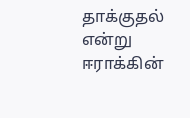தாக்குதல் என்று ஈராக்கின்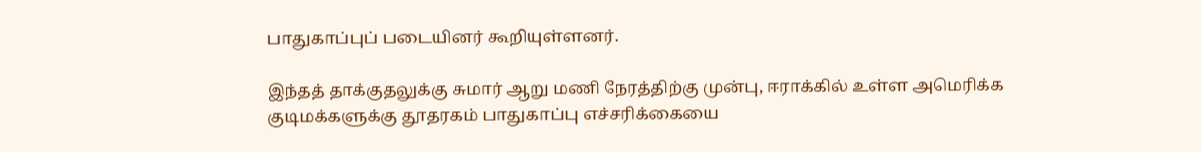பாதுகாப்புப் படையினர் கூறியுள்ளனர்.

இந்தத் தாக்குதலுக்கு சுமார் ஆறு மணி நேரத்திற்கு முன்பு, ஈராக்கில் உள்ள அமெரிக்க குடிமக்களுக்கு தூதரகம் பாதுகாப்பு எச்சரிக்கையை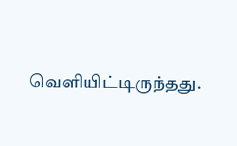வெளியிட்டிருந்தது.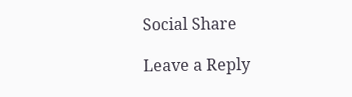Social Share

Leave a Reply